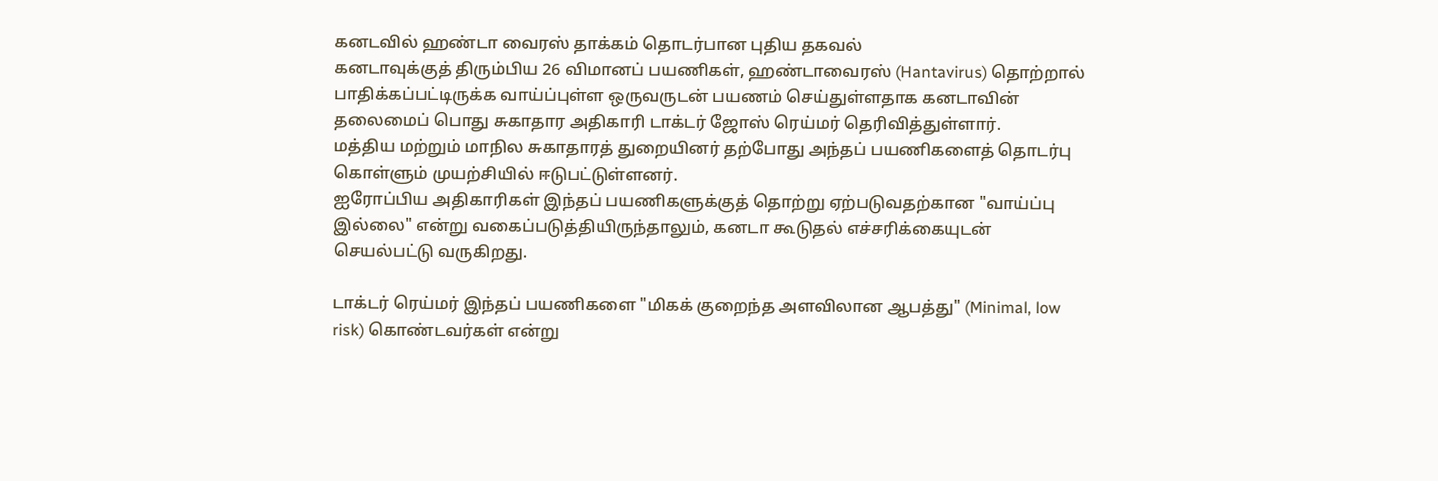கனடவில் ஹண்டா வைரஸ் தாக்கம் தொடர்பான புதிய தகவல்
கனடாவுக்குத் திரும்பிய 26 விமானப் பயணிகள், ஹண்டாவைரஸ் (Hantavirus) தொற்றால் பாதிக்கப்பட்டிருக்க வாய்ப்புள்ள ஒருவருடன் பயணம் செய்துள்ளதாக கனடாவின் தலைமைப் பொது சுகாதார அதிகாரி டாக்டர் ஜோஸ் ரெய்மர் தெரிவித்துள்ளார்.
மத்திய மற்றும் மாநில சுகாதாரத் துறையினர் தற்போது அந்தப் பயணிகளைத் தொடர்பு கொள்ளும் முயற்சியில் ஈடுபட்டுள்ளனர்.
ஐரோப்பிய அதிகாரிகள் இந்தப் பயணிகளுக்குத் தொற்று ஏற்படுவதற்கான "வாய்ப்பு இல்லை" என்று வகைப்படுத்தியிருந்தாலும், கனடா கூடுதல் எச்சரிக்கையுடன் செயல்பட்டு வருகிறது.

டாக்டர் ரெய்மர் இந்தப் பயணிகளை "மிகக் குறைந்த அளவிலான ஆபத்து" (Minimal, low risk) கொண்டவர்கள் என்று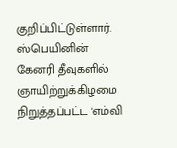குறிப்பிட்டுள்ளார்.
ஸ்பெயினின் கேனரி தீவுகளில் ஞாயிற்றுக்கிழமை நிறுத்தப்பட்ட 'எம்வி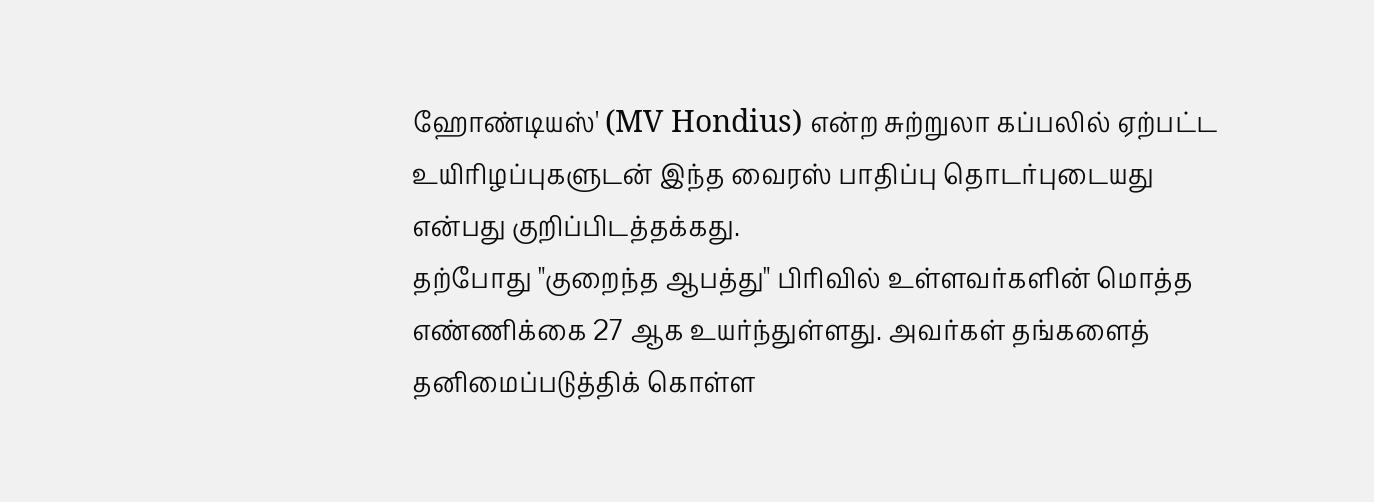ஹோண்டியஸ்' (MV Hondius) என்ற சுற்றுலா கப்பலில் ஏற்பட்ட உயிரிழப்புகளுடன் இந்த வைரஸ் பாதிப்பு தொடர்புடையது என்பது குறிப்பிடத்தக்கது.
தற்போது "குறைந்த ஆபத்து" பிரிவில் உள்ளவர்களின் மொத்த எண்ணிக்கை 27 ஆக உயர்ந்துள்ளது. அவர்கள் தங்களைத் தனிமைப்படுத்திக் கொள்ள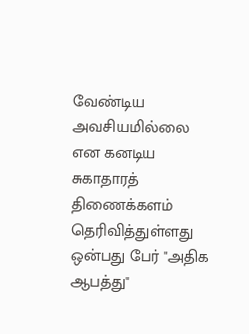வேண்டிய அவசியமில்லை என கனடிய சுகாதாரத் திணைக்களம் தெரிவித்துள்ளது ஒன்பது பேர் "அதிக ஆபத்து"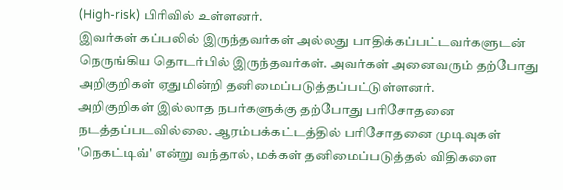(High-risk) பிரிவில் உள்ளனர்.
இவர்கள் கப்பலில் இருந்தவர்கள் அல்லது பாதிக்கப்பட்டவர்களுடன் நெருங்கிய தொடர்பில் இருந்தவர்கள். அவர்கள் அனைவரும் தற்போது அறிகுறிகள் ஏதுமின்றி தனிமைப்படுத்தப்பட்டுள்ளனர்.
அறிகுறிகள் இல்லாத நபர்களுக்கு தற்போது பரிசோதனை நடத்தப்படவில்லை. ஆரம்பக்கட்டத்தில் பரிசோதனை முடிவுகள் 'நெகட்டிவ்' என்று வந்தால், மக்கள் தனிமைப்படுத்தல் விதிகளை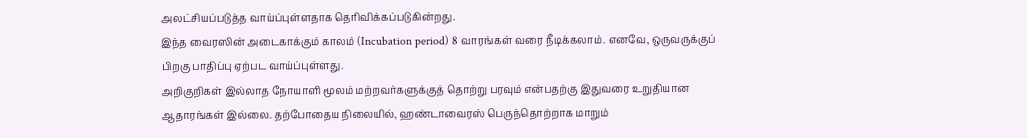அலட்சியப்படுத்த வாய்ப்புள்ளதாக தெரிவிக்கப்படுகின்றது.
இந்த வைரஸின் அடைகாக்கும் காலம் (Incubation period) 8 வாரங்கள் வரை நீடிக்கலாம். எனவே, ஒருவருக்குப் பிறகு பாதிப்பு ஏற்பட வாய்ப்புள்ளது.
அறிகுறிகள் இல்லாத நோயாளி மூலம் மற்றவர்களுக்குத் தொற்று பரவும் என்பதற்கு இதுவரை உறுதியான ஆதாரங்கள் இல்லை. தற்போதைய நிலையில், ஹண்டாவைரஸ் பெருந்தொற்றாக மாறும்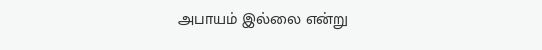அபாயம் இல்லை என்று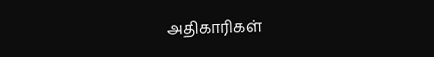அதிகாரிகள்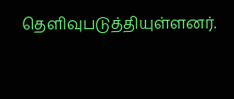தெளிவுபடுத்தியுள்ளனர்.